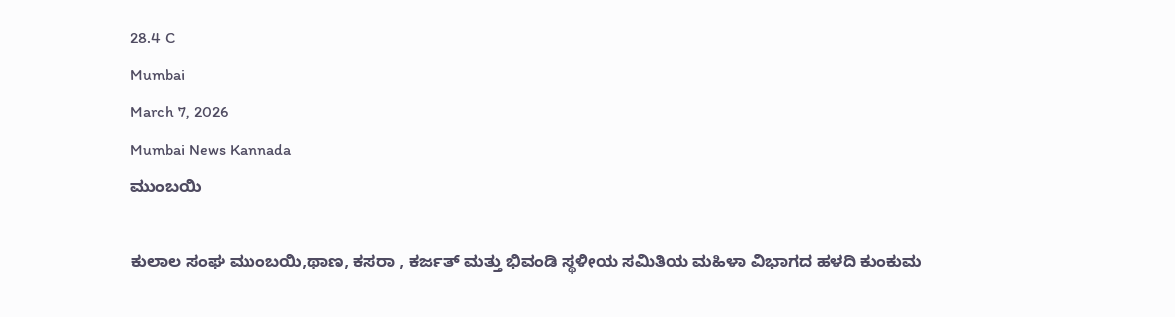28.4 C
Mumbai
March 7, 2026
Mumbai News Kannada
ಮುಂಬಯಿ

ಕುಲಾಲ ಸಂಘ ಮುಂಬಯಿ,ಥಾಣ, ಕಸರಾ , ಕರ್ಜತ್ ಮತ್ತು ಭಿವಂಡಿ ಸ್ಥಳೀಯ ಸಮಿತಿಯ ಮಹಿಳಾ ವಿಭಾಗದ ಹಳದಿ ಕುಂಕುಮ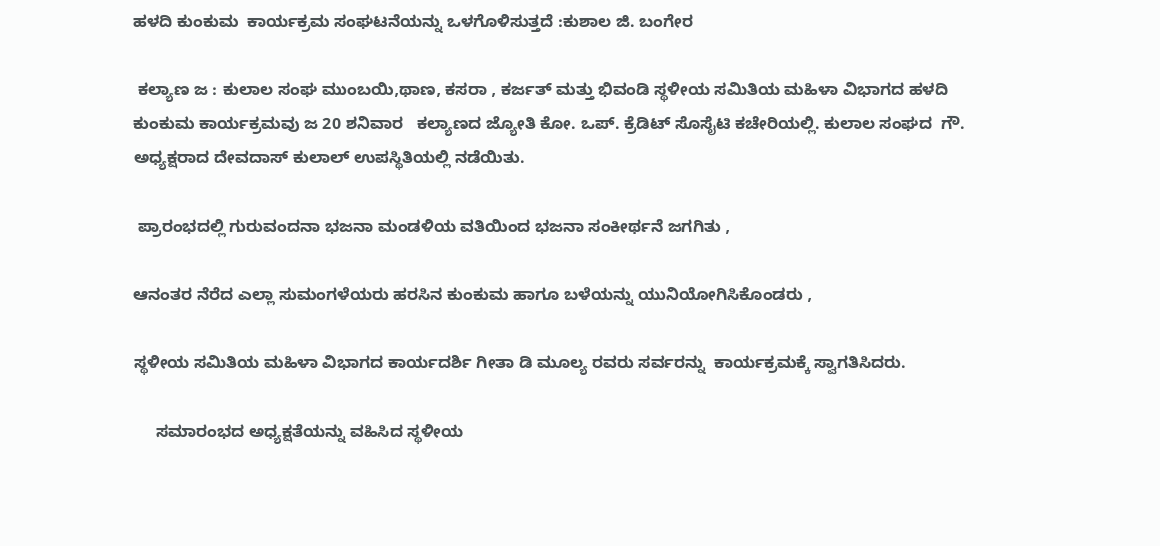ಹಳದಿ ಕುಂಕುಮ  ಕಾರ್ಯಕ್ರಮ ಸಂಘಟನೆಯನ್ನು ಒಳಗೊಳಿಸುತ್ತದೆ :ಕುಶಾಲ ಜಿ. ಬಂಗೇರ

 ಕಲ್ಯಾಣ ಜ : ಕುಲಾಲ ಸಂಘ ಮುಂಬಯಿ,ಥಾಣ, ಕಸರಾ , ಕರ್ಜತ್ ಮತ್ತು ಭಿವಂಡಿ ಸ್ಥಳೀಯ ಸಮಿತಿಯ ಮಹಿಳಾ ವಿಭಾಗದ ಹಳದಿ ಕುಂಕುಮ ಕಾರ್ಯಕ್ರಮವು ಜ 20 ಶನಿವಾರ   ಕಲ್ಯಾಣದ ಜ್ಯೋತಿ ಕೋ. ಒಪ್. ಕ್ರೆಡಿಟ್ ಸೊಸೈಟಿ ಕಚೇರಿಯಲ್ಲಿ. ಕುಲಾಲ ಸಂಘದ  ಗೌ. ಅಧ್ಯಕ್ಷರಾದ ದೇವದಾಸ್ ಕುಲಾಲ್ ಉಪಸ್ಥಿತಿಯಲ್ಲಿ ನಡೆಯಿತು.

 ಪ್ರಾರಂಭದಲ್ಲಿ ಗುರುವಂದನಾ ಭಜನಾ ಮಂಡಳಿಯ ವತಿಯಿಂದ ಭಜನಾ ಸಂಕೀರ್ಥನೆ ಜಗಗಿತು ,

ಆನಂತರ ನೆರೆದ ಎಲ್ಲಾ ಸುಮಂಗಳೆಯರು ಹರಸಿನ ಕುಂಕುಮ ಹಾಗೂ ಬಳೆಯನ್ನು ಯುನಿಯೋಗಿಸಿಕೊಂಡರು ,

ಸ್ಥಳೀಯ ಸಮಿತಿಯ ಮಹಿಳಾ ವಿಭಾಗದ ಕಾರ್ಯದರ್ಶಿ ಗೀತಾ ಡಿ ಮೂಲ್ಯ ರವರು ಸರ್ವರನ್ನು  ಕಾರ್ಯಕ್ರಮಕ್ಕೆ ಸ್ವಾಗತಿಸಿದರು.

     ಸಮಾರಂಭದ ಅಧ್ಯಕ್ಷತೆಯನ್ನು ವಹಿಸಿದ ಸ್ಥಳೀಯ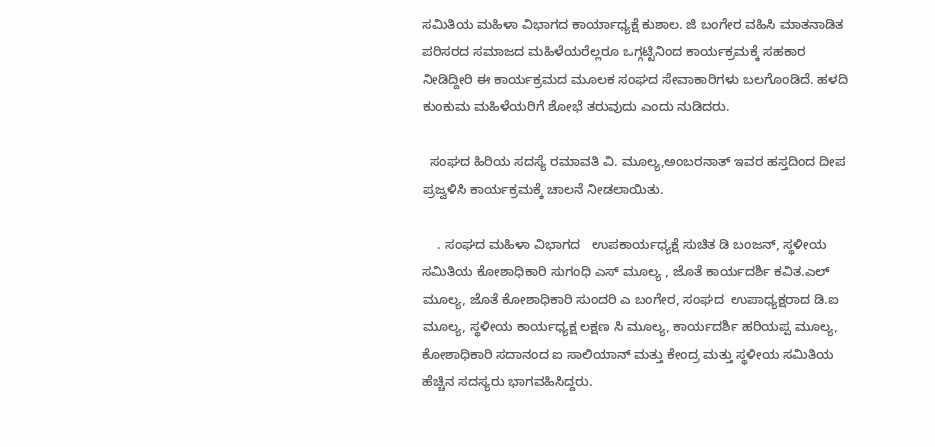ಸಮಿತಿಯ ಮಹಿಳಾ ವಿಭಾಗದ ಕಾರ್ಯಾಧ್ಯಕ್ಷೆ ಕುಶಾಲ. ಜಿ ಬಂಗೇರ ವಹಿಸಿ ಮಾತನಾಡಿತ ಪರಿಸರದ ಸಮಾಜದ ಮಹಿಳೆಯರೆಲ್ಲರೂ ಒಗ್ಗಟ್ಟಿನಿಂದ ಕಾರ್ಯಕ್ರಮಕ್ಕೆ ಸಹಕಾರ ನೀಡಿದ್ದೀರಿ ಈ ಕಾರ್ಯಕ್ರಮದ ಮೂಲಕ ಸಂಘದ ಸೇವಾಕಾರಿಗಳು ಬಲಗೊಂಡಿದೆ. ಹಳದಿ ಕುಂಕುಮ ಮಹಿಳೆಯರಿಗೆ ಶೋಭೆ ತರುವುದು ಎಂದು ನುಡಿದರು.

  ಸಂಘದ ಹಿರಿಯ ಸದಸ್ಯೆ ರಮಾವತಿ ವಿ. ಮೂಲ್ಯ,ಅಂಬರನಾತ್ ಇವರ ಹಸ್ತದಿಂದ ದೀಪ ಪ್ರಜ್ವಳಿಸಿ ಕಾರ್ಯಕ್ರಮಕ್ಕೆ ಚಾಲನೆ ನೀಡಲಾಯಿತು.

    . ಸಂಘದ ಮಹಿಳಾ ವಿಭಾಗದ   ಉಪಕಾರ್ಯಧ್ಯಕ್ಷೆ ಸುಚಿತ ಡಿ ಬಂಜನ್, ಸ್ಥಳೀಯ ಸಮಿತಿಯ ಕೋಶಾಧಿಕಾರಿ ಸುಗಂಧಿ ಎಸ್ ಮೂಲ್ಯ , ಜೊತೆ ಕಾರ್ಯದರ್ಶಿ ಕವಿತ.ಎಲ್ ಮೂಲ್ಯ, ಜೊತೆ ಕೋಶಾಧಿಕಾರಿ ಸುಂದರಿ ಎ ಬಂಗೇರ, ಸಂಘದ  ಉಪಾಧ್ಯಕ್ಷರಾದ ಡಿ.ಐ ಮೂಲ್ಯ, ಸ್ಥಳೀಯ ಕಾರ್ಯಧ್ಯಕ್ಷ ಲಕ್ಷಣ ಸಿ ಮೂಲ್ಯ, ಕಾರ್ಯದರ್ಶಿ ಹರಿಯಪ್ಪ ಮೂಲ್ಯ, ಕೋಶಾಧಿಕಾರಿ ಸದಾನಂದ ಐ ಸಾಲಿಯಾನ್ ಮತ್ತು ಕೇಂದ್ರ ಮತ್ತು ಸ್ಥಳೀಯ ಸಮಿತಿಯ ಹೆಚ್ಚಿನ ಸದಸ್ಯರು ಭಾಗವಹಿಸಿದ್ದರು.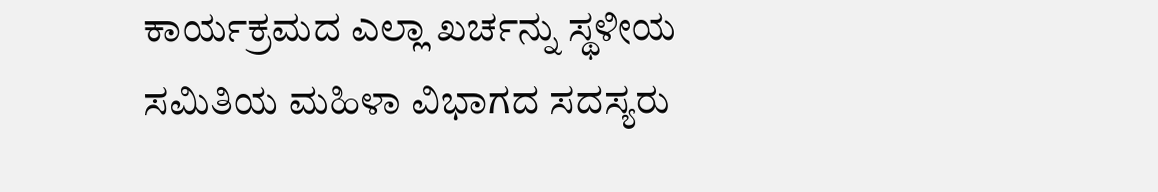ಕಾರ್ಯಕ್ರಮದ ಎಲ್ಲಾ ಖರ್ಚನ್ನು ಸ್ಥಳೀಯ ಸಮಿತಿಯ ಮಹಿಳಾ ವಿಭಾಗದ ಸದಸ್ಯರು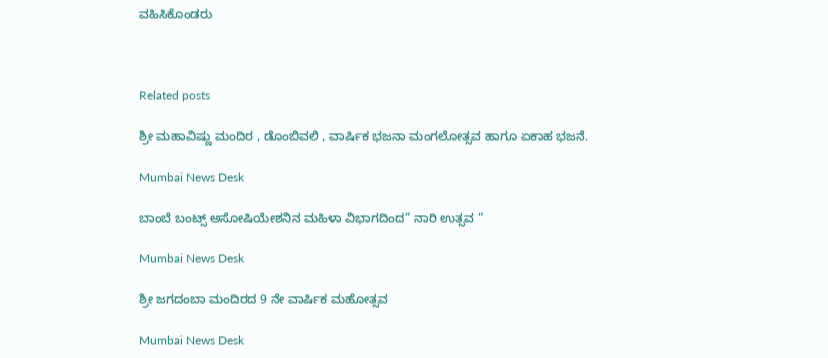ವಹಿಸಿಕೊಂಡರು



Related posts

ಶ್ರೀ ಮಹಾವಿಷ್ಣು ಮಂದಿರ , ಡೊಂಬಿವಲಿ , ವಾರ್ಷಿಕ ಭಜನಾ ಮಂಗಲೋತ್ಸವ ಹಾಗೂ ಏಕಾಹ ಭಜನೆ.

Mumbai News Desk

ಬಾಂಬೆ ಬಂಟ್ಸ್ ಅಸೋಷಿಯೇಶನಿನ ಮಹಿಳಾ ವಿಭಾಗದಿಂದ” ನಾರಿ ಉತ್ಸವ “

Mumbai News Desk

ಶ್ರೀ ಜಗದಂಬಾ ಮಂದಿರದ 9 ನೇ ವಾರ್ಷಿಕ ಮಹೋತ್ಸವ

Mumbai News Desk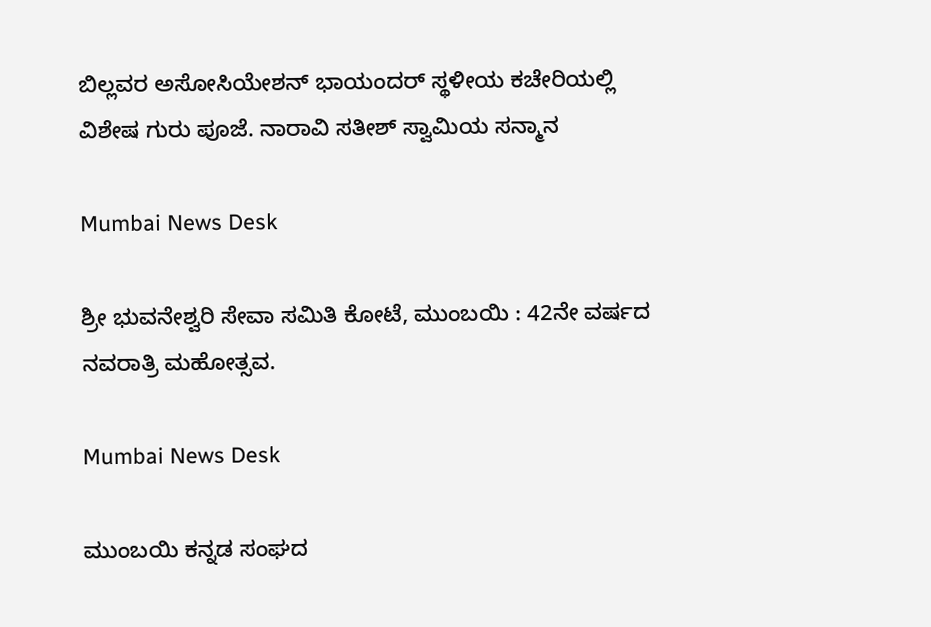ಬಿಲ್ಲವರ ಅಸೋಸಿಯೇಶನ್ ಭಾಯಂದರ್ ಸ್ಥಳೀಯ ಕಚೇರಿಯಲ್ಲಿ ವಿಶೇಷ ಗುರು ಪೂಜೆ. ನಾರಾವಿ ಸತೀಶ್ ಸ್ವಾಮಿಯ ಸನ್ಮಾನ

Mumbai News Desk

ಶ್ರೀ ಭುವನೇಶ್ವರಿ ಸೇವಾ ಸಮಿತಿ ಕೋಟೆ, ಮುಂಬಯಿ : 42ನೇ ವರ್ಷದ ನವರಾತ್ರಿ ಮಹೋತ್ಸವ.

Mumbai News Desk

ಮುಂಬಯಿ ಕನ್ನಡ ಸಂಘದ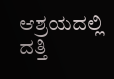ಆಶ್ರಯದಲ್ಲಿ ದತ್ತಿ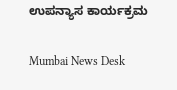ಉಪನ್ಯಾಸ ಕಾರ್ಯಕ್ರಮ

Mumbai News Desk